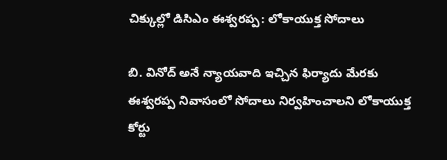చిక్కుల్లో డిసిఎం ఈశ్వరప్ప: లోకాయుక్త సోదాలు

బి. వినోద్ అనే న్యాయవాది ఇచ్చిన ఫిర్యాదు మేరకు ఈశ్వరప్ప నివాసంలో సోదాలు నిర్వహించాలని లోకాయుక్త కోర్టు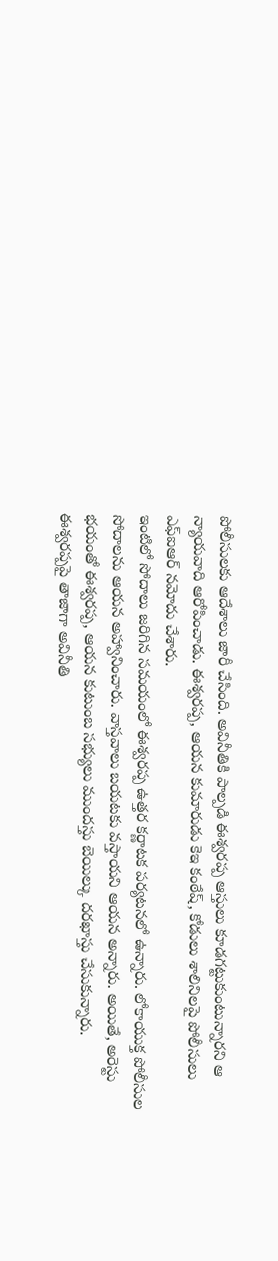పోలీసులకు ఆదేశాలు జారీ చేసింది. అవినీతికి పాల్పడి ఈశ్వరప్ప ఆస్తులు కూడగట్టుకుంటున్నారని ఆ న్యాయవాది ఆరోపించాడు. ఈశ్వరప్ప, ఆయన కుమారుడు కెఇ కంఠేష్, కోడులు శాలినిలపై పోలీసులు ఎఫ్ఐఆర్ నమోదు చేశారు.
ఇంటిలో సోదాలు జరిగిన సమయంలో ఈశ్వరప్ప ఉత్తర కర్ణాటక పర్యటనలో ఉన్నారు. లోకాయుక్త పోలీసుల సోదాలను ఆయన అహ్వానించారు. వాస్తవాలు బయటకు వస్తాయని ఆయన అన్నారు. అయితే, అరెస్టు భయంతో ఈశ్వరప్ప, ఆయన కుటుంబ సభ్యులు ముందస్తు బెయిల్కు దరఖాస్తు చేసుకున్నారు.
ఈశ్వరప్పపై తాజాగా అవినీతి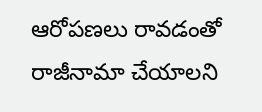ఆరోపణలు రావడంతో రాజీనామా చేయాలని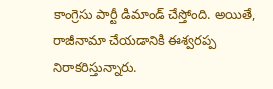కాంగ్రెసు పార్టీ డిమాండ్ చేస్తోంది. అయితే, రాజీనామా చేయడానికి ఈశ్వరప్ప నిరాకరిస్తున్నారు.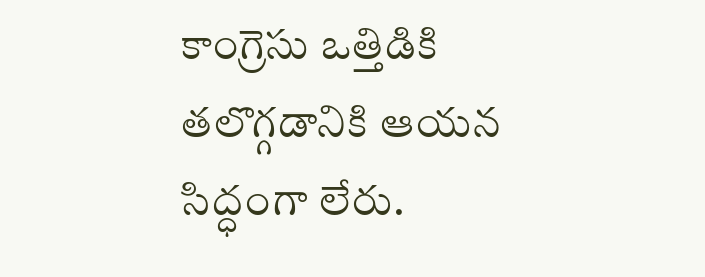కాంగ్రెసు ఒత్తిడికి తలొగ్గడానికి ఆయన సిద్ధంగా లేరు.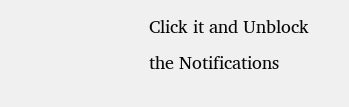Click it and Unblock the Notifications